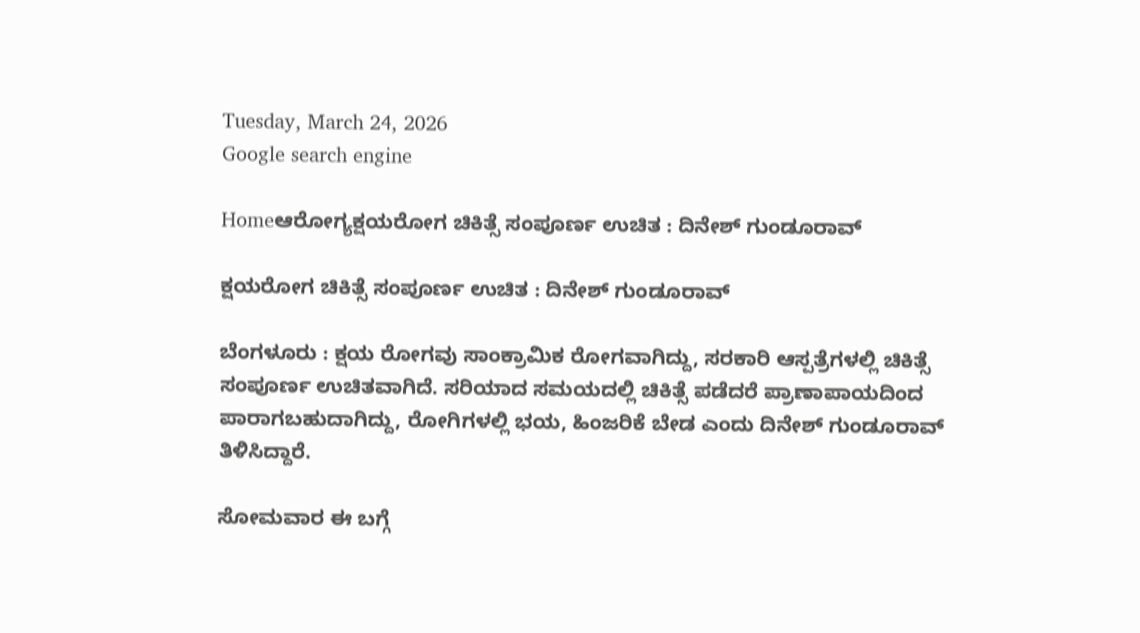Tuesday, March 24, 2026
Google search engine

Homeಆರೋಗ್ಯಕ್ಷಯರೋಗ ಚಿಕಿತ್ಸೆ ಸಂಪೂರ್ಣ ಉಚಿತ : ದಿನೇಶ್ ಗುಂಡೂರಾವ್

ಕ್ಷಯರೋಗ ಚಿಕಿತ್ಸೆ ಸಂಪೂರ್ಣ ಉಚಿತ : ದಿನೇಶ್ ಗುಂಡೂರಾವ್

ಬೆಂಗಳೂರು : ಕ್ಷಯ ರೋಗವು ಸಾಂಕ್ರಾಮಿಕ ರೋಗವಾಗಿದ್ದು, ಸರಕಾರಿ ಆಸ್ಪತ್ರೆಗಳಲ್ಲಿ ಚಿಕಿತ್ಸೆ ಸಂಪೂರ್ಣ ಉಚಿತವಾಗಿದೆ. ಸರಿಯಾದ ಸಮಯದಲ್ಲಿ ಚಿಕಿತ್ಸೆ ಪಡೆದರೆ ಪ್ರಾಣಾಪಾಯದಿಂದ ಪಾರಾಗಬಹುದಾಗಿದ್ದು, ರೋಗಿಗಳಲ್ಲಿ ಭಯ, ಹಿಂಜರಿಕೆ ಬೇಡ ಎಂದು ದಿನೇಶ್ ಗುಂಡೂರಾವ್ ತಿಳಿಸಿದ್ದಾರೆ.

ಸೋಮವಾರ ಈ ಬಗ್ಗೆ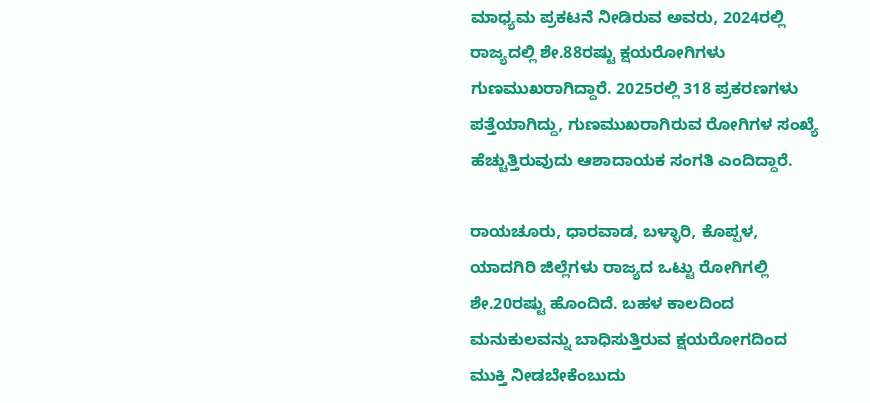ಮಾಧ್ಯಮ ಪ್ರಕಟನೆ ನೀಡಿರುವ ಅವರು, 2024ರಲ್ಲಿ ರಾಜ್ಯದಲ್ಲಿ ಶೇ.88ರಷ್ಟು ಕ್ಷಯರೋಗಿಗಳು ಗುಣಮುಖರಾಗಿದ್ದಾರೆ. 2025ರಲ್ಲಿ 318 ಪ್ರಕರಣಗಳು ಪತ್ತೆಯಾಗಿದ್ದು, ಗುಣಮುಖರಾಗಿರುವ ರೋಗಿಗಳ ಸಂಖ್ಯೆ ಹೆಚ್ಚುತ್ತಿರುವುದು ಆಶಾದಾಯಕ ಸಂಗತಿ ಎಂದಿದ್ದಾರೆ.

ರಾಯಚೂರು, ಧಾರವಾಡ, ಬಳ್ಳಾರಿ, ಕೊಪ್ಪಳ, ಯಾದಗಿರಿ ಜಿಲ್ಲೆಗಳು ರಾಜ್ಯದ ಒಟ್ಟು ರೋಗಿಗಲ್ಲಿ ಶೇ.20ರಷ್ಟು ಹೊಂದಿದೆ. ಬಹಳ ಕಾಲದಿಂದ ಮನುಕುಲವನ್ನು ಬಾಧಿಸುತ್ತಿರುವ ಕ್ಷಯರೋಗದಿಂದ ಮುಕ್ತಿ ನೀಡಬೇಕೆಂಬುದು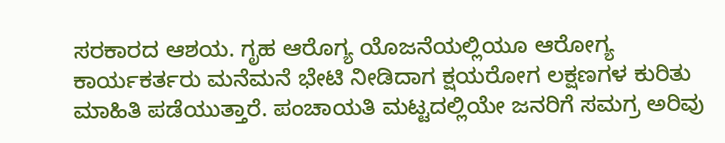ಸರಕಾರದ ಆಶಯ. ಗೃಹ ಆರೊಗ್ಯ ಯೊಜನೆಯಲ್ಲಿಯೂ ಆರೋಗ್ಯ ಕಾರ್ಯಕರ್ತರು ಮನೆಮನೆ ಭೇಟಿ ನೀಡಿದಾಗ ಕ್ಷಯರೋಗ ಲಕ್ಷಣಗಳ ಕುರಿತು ಮಾಹಿತಿ ಪಡೆಯುತ್ತಾರೆ. ಪಂಚಾಯತಿ ಮಟ್ಟದಲ್ಲಿಯೇ ಜನರಿಗೆ ಸಮಗ್ರ ಅರಿವು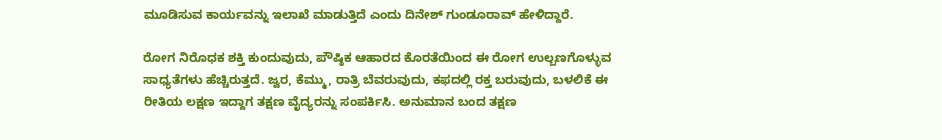ಮೂಡಿಸುವ ಕಾರ್ಯವನ್ನು ಇಲಾಖೆ ಮಾಡುತ್ತಿದೆ ಎಂದು ದಿನೇಶ್ ಗುಂಡೂರಾವ್ ಹೇಳಿದ್ದಾರೆ.

ರೋಗ ನಿರೊಧಕ ಶಕ್ತಿ ಕುಂದುವುದು, ಪೌಷ್ಠಿಕ ಆಹಾರದ ಕೊರತೆಯಿಂದ ಈ ರೋಗ ಉಲ್ಬಣಗೊಳ್ಳುವ ಸಾಧ್ಯತೆಗಳು ಹೆಚ್ಚಿರುತ್ತದೆ. ಜ್ವರ, ಕೆಮ್ಮು, ರಾತ್ರಿ ಬೆವರುವುದು, ಕಫದಲ್ಲಿ ರಕ್ತ ಬರುವುದು, ಬಳಲಿಕೆ ಈ ರೀತಿಯ ಲಕ್ಷಣ ಇದ್ದಾಗ ತಕ್ಷಣ ವೈದ್ಯರನ್ನು ಸಂಪರ್ಕಿಸಿ. ಅನುಮಾನ ಬಂದ ತಕ್ಷಣ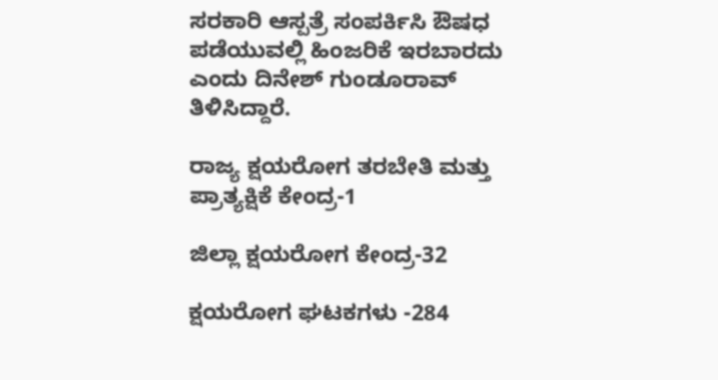ಸರಕಾರಿ ಆಸ್ಪತ್ರೆ ಸಂಪರ್ಕಿಸಿ ಔಷಧ ಪಡೆಯುವಲ್ಲಿ ಹಿಂಜರಿಕೆ ಇರಬಾರದು ಎಂದು ದಿನೇಶ್ ಗುಂಡೂರಾವ್ ತಿಳಿಸಿದ್ದಾರೆ.

ರಾಜ್ಯ ಕ್ಷಯರೋಗ ತರಬೇತಿ ಮತ್ತು ಪ್ರಾತ್ಯಕ್ಷಿಕೆ ಕೇಂದ್ರ-1

ಜಿಲ್ಲಾ ಕ್ಷಯರೋಗ ಕೇಂದ್ರ-32

ಕ್ಷಯರೋಗ ಘಟಕಗಳು -284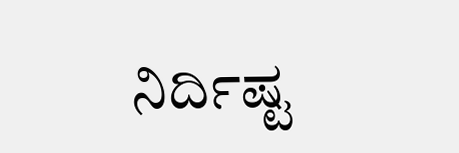ನಿರ್ದಿಷ್ಟ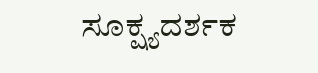ಸೂಕ್ಷ್ಯದರ್ಶಕ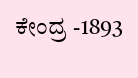ಕೇಂದ್ರ -1893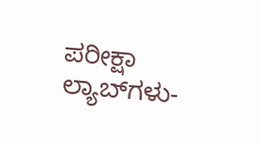ಪರೀಕ್ಷಾ ಲ್ಯಾಬ್‍ಗಳು-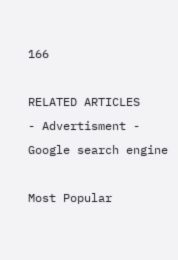166

RELATED ARTICLES
- Advertisment -
Google search engine

Most Popular